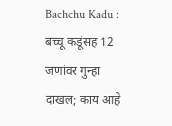Bachchu Kadu : बच्चू कडूंसह 12 जणांवर गुन्हा दाखल; काय आहे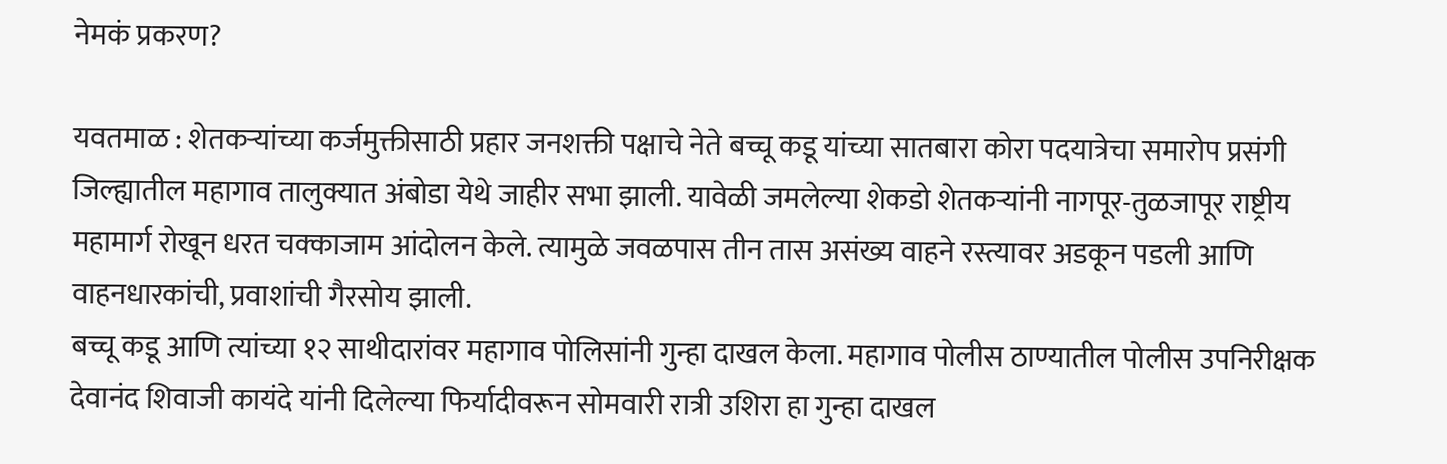नेमकं प्रकरण?

यवतमाळ : शेतकऱ्यांच्या कर्जमुक्तीसाठी प्रहार जनशक्ती पक्षाचे नेते बच्चू कडू यांच्या सातबारा कोरा पदयात्रेचा समारोप प्रसंगी जिल्ह्यातील महागाव तालुक्यात अंबोडा येथे जाहीर सभा झाली. यावेळी जमलेल्या शेकडो शेतकऱ्यांनी नागपूर-तुळजापूर राष्ट्रीय महामार्ग रोखून धरत चक्काजाम आंदोलन केले. त्यामुळे जवळपास तीन तास असंख्य वाहने रस्त्यावर अडकून पडली आणि वाहनधारकांची, प्रवाशांची गैरसोय झाली.
बच्चू कडू आणि त्यांच्या १२ साथीदारांवर महागाव पोलिसांनी गुन्हा दाखल केला. महागाव पोलीस ठाण्यातील पोलीस उपनिरीक्षक देवानंद शिवाजी कायंदे यांनी दिलेल्या फिर्यादीवरून सोमवारी रात्री उशिरा हा गुन्हा दाखल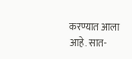करण्यात आला आहे. सात-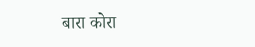बारा कोरा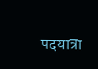पदयात्रा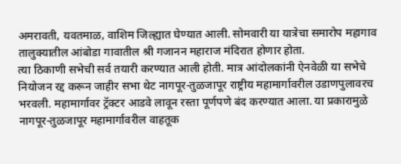अमरावती, यवतमाळ, वाशिम जिल्ह्यात घेण्यात आली. सोमवारी या यात्रेचा समारोप महागाव तालुक्यातील आंबोडा गावातील श्री गजानन महाराज मंदिरात होणार होता.
त्या ठिकाणी सभेची सर्व तयारी करण्यात आली होती. मात्र आंदोलकांनी ऐनवेळी या सभेचे नियोजन रद्द करून जाहीर सभा थेट नागपूर-तुळजापूर राष्ट्रीय महामार्गावरील उडाणपुलावरच भरवली. महामार्गावर ट्रॅक्टर आडवे लावून रस्ता पूर्णपणे बंद करण्यात आला. या प्रकारामुळे नागपूर-तुळजापूर महामार्गावरील वाहतूक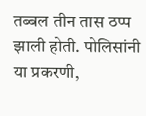तब्बल तीन तास ठप्प झाली होती. पोलिसांनी या प्रकरणी,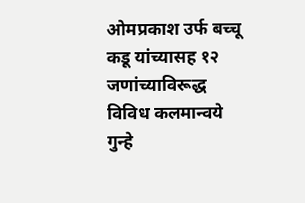ओमप्रकाश उर्फ बच्चू कडू यांच्यासह १२ जणांच्याविरूद्ध विविध कलमान्वये गुन्हे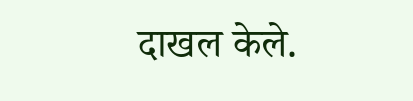दाखल केले.